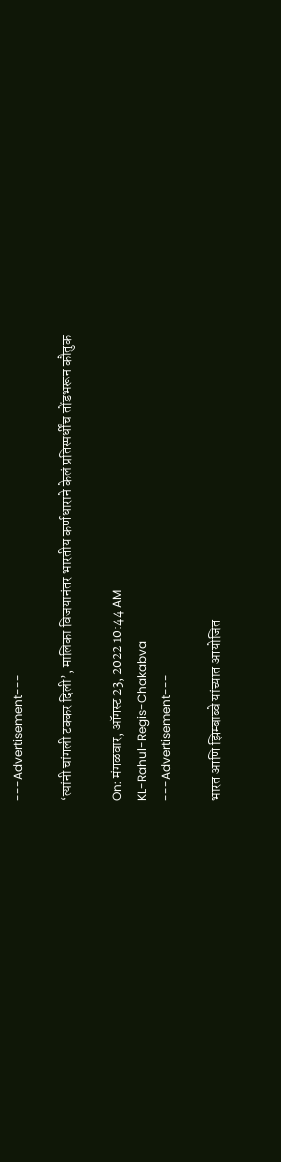---Advertisement---

‘त्यांनी चांगली टक्कर दिली’, मालिका विजयानंतर भारतीय कर्णधाराने केलं प्रतिस्पर्धींच तोंडभरून कौतुक

On: मंगळवार, ऑगस्ट 23, 2022 10:44 AM
KL-Rahul-Regis-Chakabva
---Advertisement---

भारत आणि झिम्बाब्वे यांच्यात आयोजित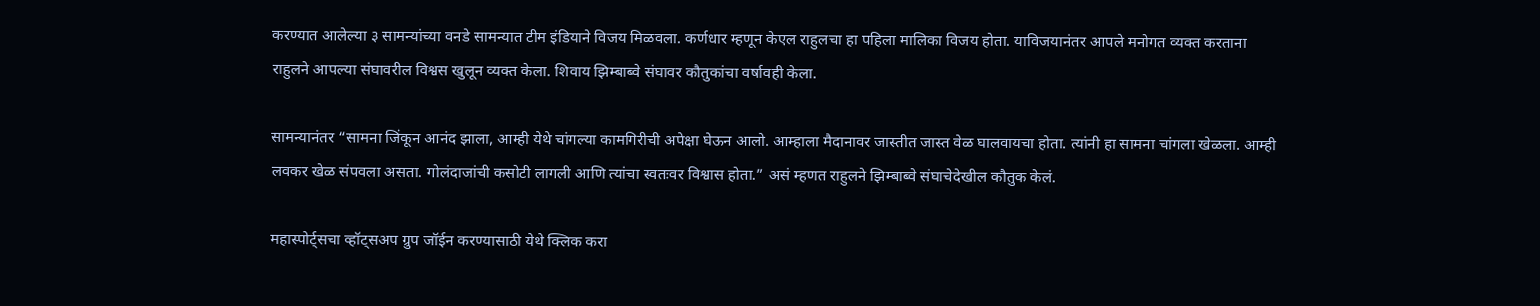करण्यात आलेल्या ३ सामन्यांच्या वनडे सामन्यात टीम इंडियाने विजय मिळवला. कर्णधार म्हणून केएल राहुलचा हा पहिला मालिका विजय होता. याविजयानंतर आपले मनोगत व्यक्त करताना राहुलने आपल्या संघावरील विश्वस खुलून व्यक्त केला. शिवाय झिम्बाब्वे संघावर कौतुकांचा वर्षावही केला.

सामन्यानंतर “सामना जिंकून आनंद झाला, आम्ही येथे चांगल्या कामगिरीची अपेक्षा घेऊन आलो. आम्हाला मैदानावर जास्तीत जास्त वेळ घालवायचा होता. त्यांनी हा सामना चांगला खेळला. आम्ही लवकर खेळ संपवला असता. गोलंदाजांची कसोटी लागली आणि त्यांचा स्वतःवर विश्वास होता.” असं म्हणत राहुलने झिम्बाब्वे संघाचेदेखील कौतुक केलं.

महास्पोर्ट्सचा व्हॉट्सअप ग्रुप जॉईन करण्यासाठी येथे क्लिक करा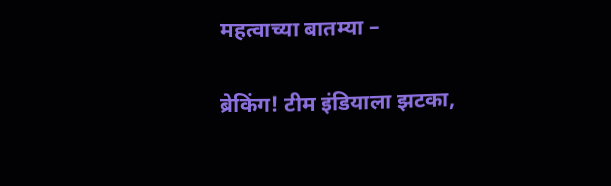महत्वाच्या बातम्या –

ब्रेकिंग! टीम इंडियाला झटका,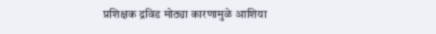प्रशिक्षक द्रविड मोठ्या कारणामुळे आशिया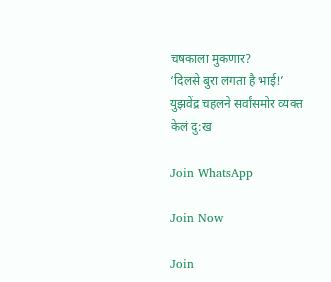चषकाला मुकणार?
‘दिलसे बुरा लगता है भाई!’ युझवेंद्र चहलने सर्वांसमोर व्यक्त केलं दु:ख

Join WhatsApp

Join Now

Join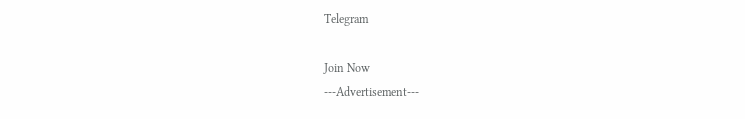Telegram

Join Now
---Advertisement---